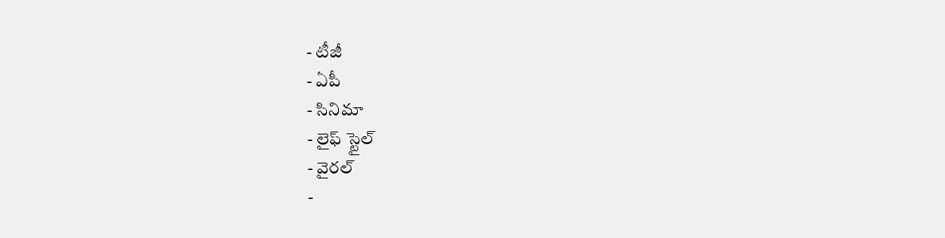- టీజీ
- ఏపీ
- సినిమా
- లైఫ్ స్టైల్
- వైరల్
-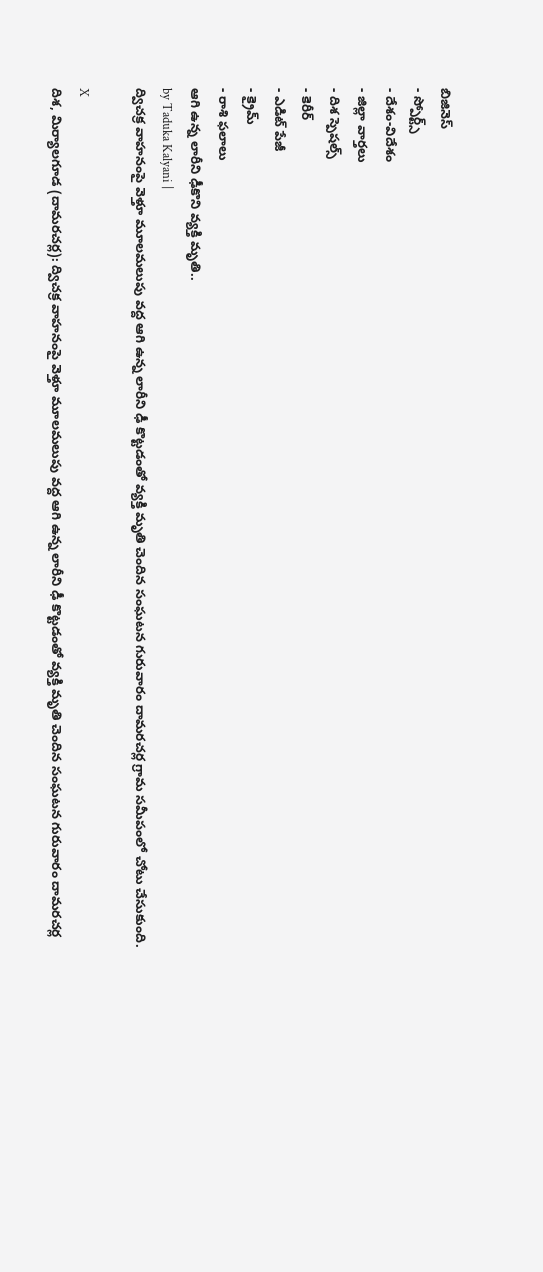బిజినెస్
- స్పోర్ట్స్
- దేశం-విదేశం
- జిల్లా వార్తలు
- దిశ స్పెషల్స్
- కెరీర్
- ఎడిట్ పేజీ
- క్రైమ్
- రాశి ఫలాలు
ఆగి ఉన్న లారీని ఢీకొని వ్యక్తి మృతి..
by Taduka Kalyani |
ద్విచక్ర వాహనంపై వెళ్తూ మూలమలుపు వద్ద ఆగి ఉన్న లారీని ఢీ కొట్టడంతో వ్యక్తి మృతి చెందిన సంఘటన గురువారం దామరచర్ల గ్రామ సమీపంలో చోటు చేసుకుంది.

X
దిశ, మిర్యాలగూడ (దామరచర్ల): ద్విచక్ర వాహనంపై వెళ్తూ మూలమలుపు వద్ద ఆగి ఉన్న లారీని ఢీ కొట్టడంతో వ్యక్తి మృతి చెందిన సంఘటన గురువారం దామరచర్ల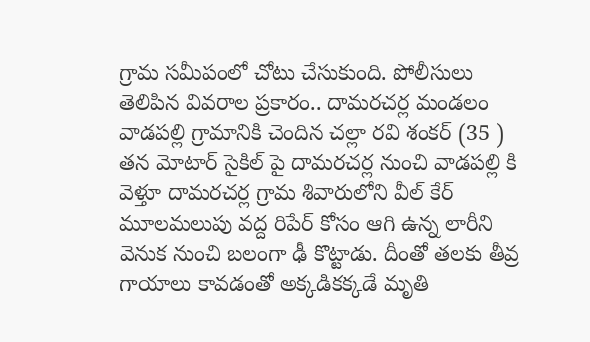గ్రామ సమీపంలో చోటు చేసుకుంది. పోలీసులు తెలిపిన వివరాల ప్రకారం.. దామరచర్ల మండలం వాడపల్లి గ్రామానికి చెందిన చల్లా రవి శంకర్ (35 ) తన మోటార్ సైకిల్ పై దామరచర్ల నుంచి వాడపల్లి కి వెళ్తూ దామరచర్ల గ్రామ శివారులోని వీల్ కేర్ మూలమలుపు వద్ద రిపేర్ కోసం ఆగి ఉన్న లారీని వెనుక నుంచి బలంగా ఢీ కొట్టాడు. దీంతో తలకు తీవ్ర గాయాలు కావడంతో అక్కడికక్కడే మృతి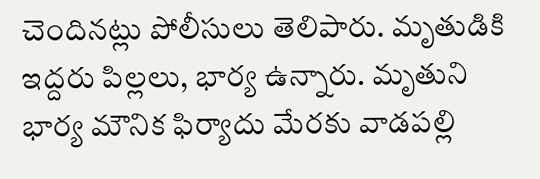చెందినట్లు పోలీసులు తెలిపారు. మృతుడికి ఇద్దరు పిల్లలు, భార్య ఉన్నారు. మృతుని భార్య మౌనిక ఫిర్యాదు మేరకు వాడపల్లి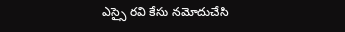ఎస్సై రవి కేసు నమోదుచేసి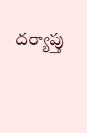దర్యాప్తు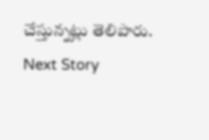చేస్తున్నట్లు తెలిపారు.
Next Story